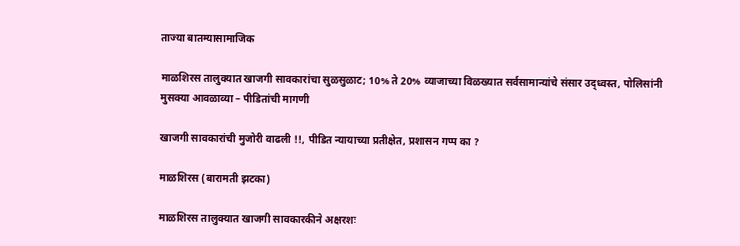ताज्या बातम्यासामाजिक

माळशिरस तालुक्यात खाजगी सावकारांचा सुळसुळाट; 10% ते 20% व्याजाच्या विळख्यात सर्वसामान्यांचे संसार उद्ध्वस्त, पोलिसांनी मुसक्या आवळाव्या – पीडितांची मागणी

खाजगी सावकारांची मुजोरी वाढली !!, पीडित न्यायाच्या प्रतीक्षेत, प्रशासन गप्प का ?

माळशिरस (बारामती झटका)

माळशिरस तालुक्यात खाजगी सावकारकीने अक्षरशः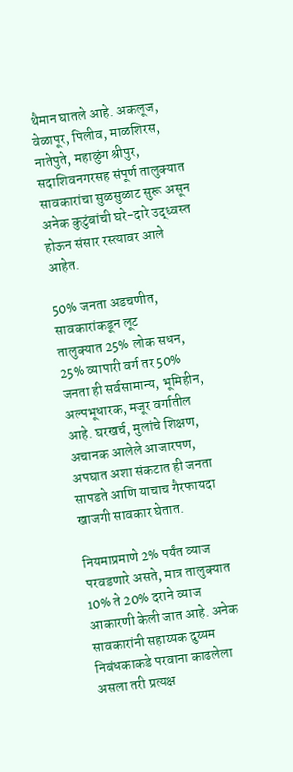थैमान घातले आहे. अकलूज, वेळापूर, पिलीव, माळशिरस, नातेपुते, महाळुंग श्रीपुर, सदाशिवनगरसह संपूर्ण तालुक्यात सावकारांचा सुळसुळाट सुरू असून अनेक कुटुंबांची घरे-दारे उद्ध्वस्त होऊन संसार रस्त्यावर आले आहेत.

50% जनता अडचणीत, सावकारांकडून लूट
तालुक्यात 25% लोक सधन, 25% व्यापारी वर्ग तर 50% जनता ही सर्वसामान्य, भूमिहीन, अल्पभूधारक, मजूर वर्गातील आहे. घरखर्च, मुलांचे शिक्षण, अचानक आलेले आजारपण, अपघात अशा संकटात ही जनता सापडते आणि याचाच गैरफायदा खाजगी सावकार घेतात.

नियमाप्रमाणे 2% पर्यंत व्याज परवडणारे असते, मात्र तालुक्यात 10% ते 20% दराने व्याज आकारणी केली जात आहे. अनेक सावकारांनी सहाय्यक दुय्यम निबंधकाकडे परवाना काढलेला असला तरी प्रत्यक्ष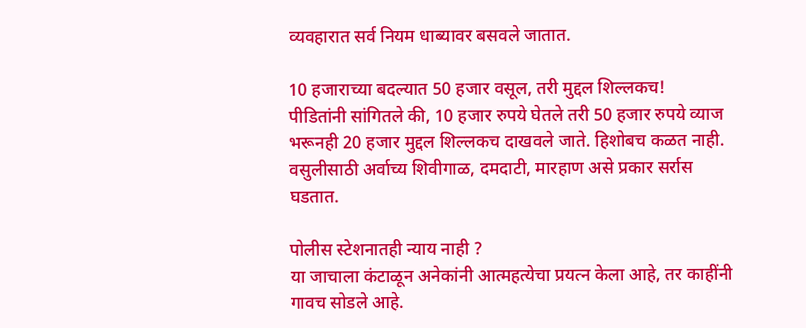व्यवहारात सर्व नियम धाब्यावर बसवले जातात.

10 हजाराच्या बदल्यात 50 हजार वसूल, तरी मुद्दल शिल्लकच!
पीडितांनी सांगितले की, 10 हजार रुपये घेतले तरी 50 हजार रुपये व्याज भरूनही 20 हजार मुद्दल शिल्लकच दाखवले जाते. हिशोबच कळत नाही. वसुलीसाठी अर्वाच्य शिवीगाळ, दमदाटी, मारहाण असे प्रकार सर्रास घडतात.

पोलीस स्टेशनातही न्याय नाही ?
या जाचाला कंटाळून अनेकांनी आत्महत्येचा प्रयत्न केला आहे, तर काहींनी गावच सोडले आहे.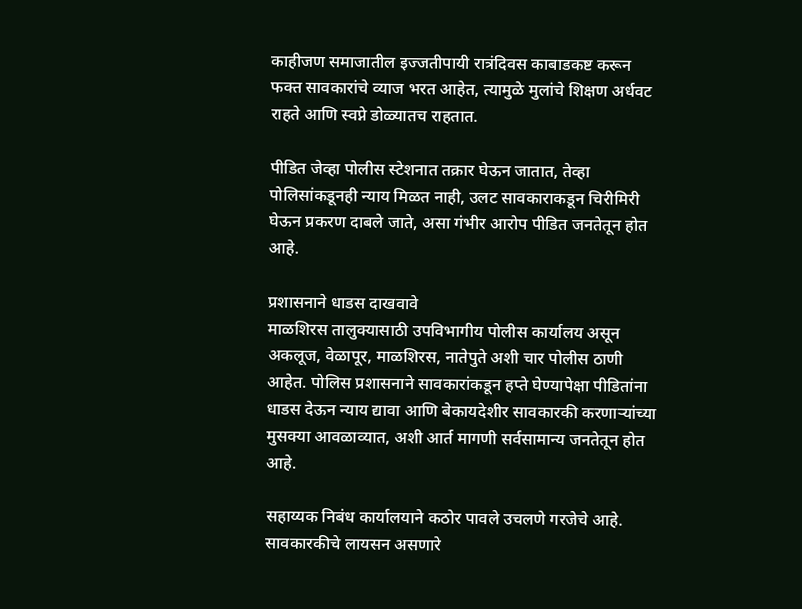काहीजण समाजातील इज्जतीपायी रात्रंदिवस काबाडकष्ट करून फक्त सावकारांचे व्याज भरत आहेत, त्यामुळे मुलांचे शिक्षण अर्धवट राहते आणि स्वप्ने डोळ्यातच राहतात.

पीडित जेव्हा पोलीस स्टेशनात तक्रार घेऊन जातात, तेव्हा पोलिसांकडूनही न्याय मिळत नाही, उलट सावकाराकडून चिरीमिरी घेऊन प्रकरण दाबले जाते, असा गंभीर आरोप पीडित जनतेतून होत आहे.

प्रशासनाने धाडस दाखवावे
माळशिरस तालुक्यासाठी उपविभागीय पोलीस कार्यालय असून अकलूज, वेळापूर, माळशिरस, नातेपुते अशी चार पोलीस ठाणी आहेत. पोलिस प्रशासनाने सावकारांकडून हप्ते घेण्यापेक्षा पीडितांना धाडस देऊन न्याय द्यावा आणि बेकायदेशीर सावकारकी करणाऱ्यांच्या मुसक्या आवळाव्यात, अशी आर्त मागणी सर्वसामान्य जनतेतून होत आहे.

सहाय्यक निबंध कार्यालयाने कठोर पावले उचलणे गरजेचे आहे. सावकारकीचे लायसन असणारे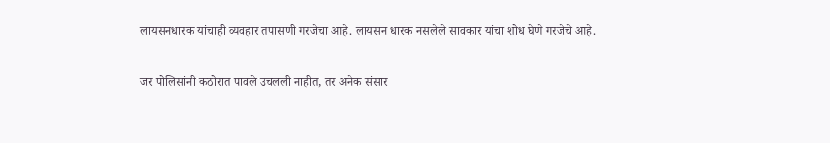लायसनधारक यांचाही व्यवहार तपासणी गरजेचा आहे. लायसन धारक नसलेले सावकार यांचा शोध घेणे गरजेचे आहे.

जर पोलिसांनी कठोरात पावले उचलली नाहीत, तर अनेक संसार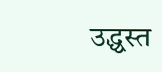उद्ध्वस्त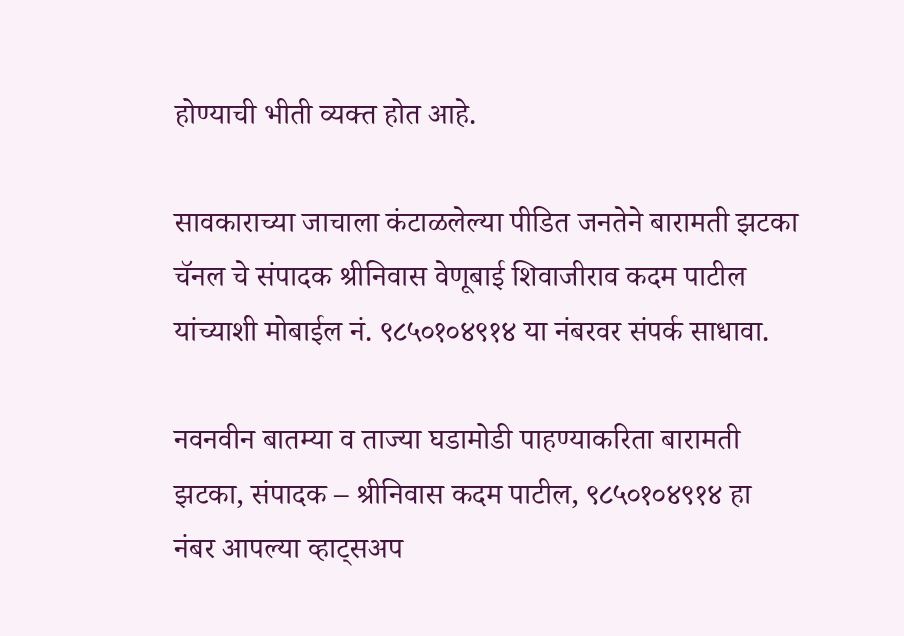होण्याची भीती व्यक्त होत आहे.

सावकाराच्या जाचाला कंटाळलेल्या पीडित जनतेने बारामती झटका चॅनल चे संपादक श्रीनिवास वेणूबाई शिवाजीराव कदम पाटील यांच्याशी मोबाईल नं. ९८५०१०४९१४ या नंबरवर संपर्क साधावा.

नवनवीन बातम्या व ताज्या घडामोडी पाहण्याकरिता बारामती झटका, संपादक – श्रीनिवास कदम पाटील, ९८५०१०४९१४ हा नंबर आपल्या व्हाट्सअप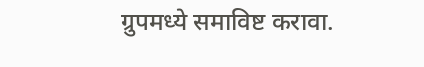ग्रुपमध्ये समाविष्ट करावा.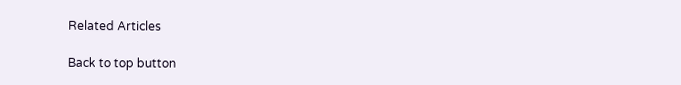Related Articles

Back to top button